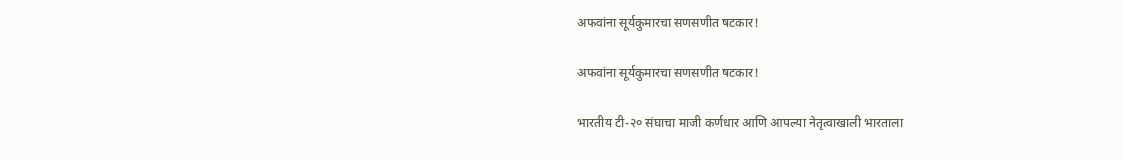अफवांना सूर्यकुमारचा सणसणीत षटकार!

अफवांना सूर्यकुमारचा सणसणीत षटकार!

भारतीय टी-२० संघाचा माजी कर्णधार आणि आपल्या नेतृत्वाखाली भारताला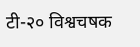टी-२० विश्वचषक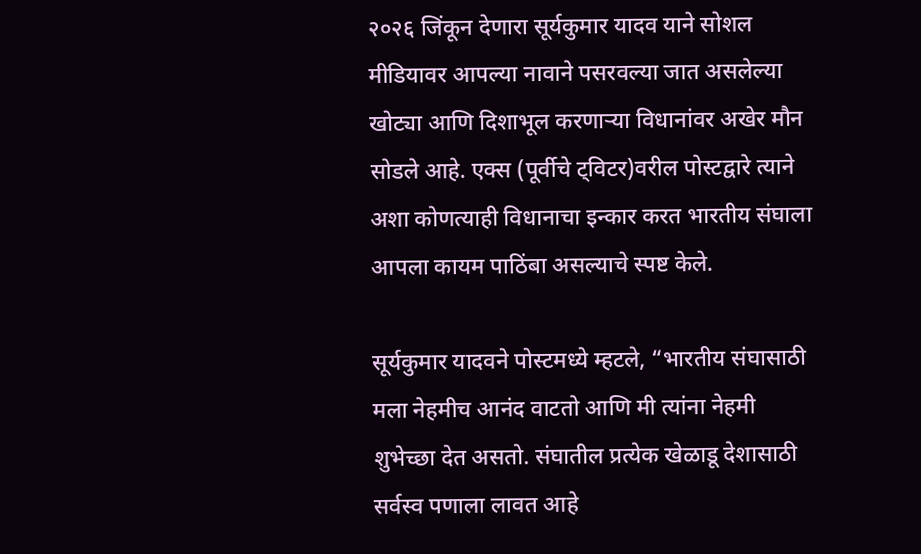२०२६ जिंकून देणारा सूर्यकुमार यादव याने सोशल मीडियावर आपल्या नावाने पसरवल्या जात असलेल्या खोट्या आणि दिशाभूल करणाऱ्या विधानांवर अखेर मौन सोडले आहे. एक्स (पूर्वीचे ट्विटर)वरील पोस्टद्वारे त्याने अशा कोणत्याही विधानाचा इन्कार करत भारतीय संघाला आपला कायम पाठिंबा असल्याचे स्पष्ट केले.

सूर्यकुमार यादवने पोस्टमध्ये म्हटले, “भारतीय संघासाठी मला नेहमीच आनंद वाटतो आणि मी त्यांना नेहमी शुभेच्छा देत असतो. संघातील प्रत्येक खेळाडू देशासाठी सर्वस्व पणाला लावत आहे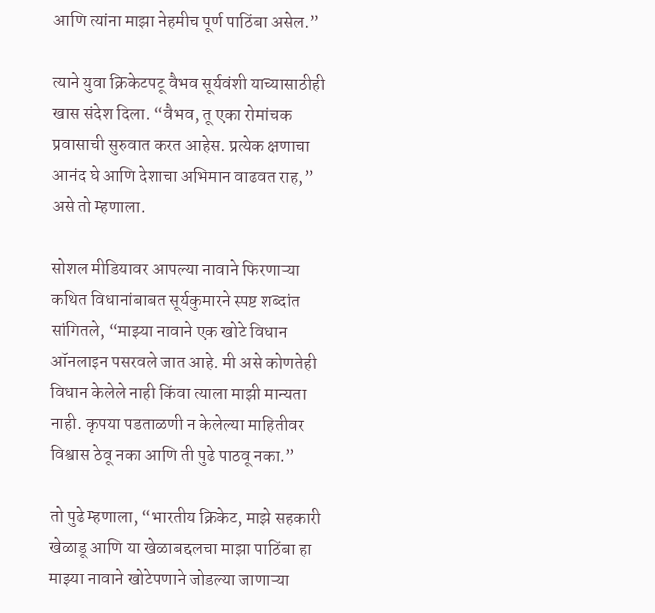आणि त्यांना माझा नेहमीच पूर्ण पाठिंबा असेल.”

त्याने युवा क्रिकेटपटू वैभव सूर्यवंशी याच्यासाठीही खास संदेश दिला. “वैभव, तू एका रोमांचक प्रवासाची सुरुवात करत आहेस. प्रत्येक क्षणाचा आनंद घे आणि देशाचा अभिमान वाढवत राह,” असे तो म्हणाला.

सोशल मीडियावर आपल्या नावाने फिरणाऱ्या कथित विधानांबाबत सूर्यकुमारने स्पष्ट शब्दांत सांगितले, “माझ्या नावाने एक खोटे विधान ऑनलाइन पसरवले जात आहे. मी असे कोणतेही विधान केलेले नाही किंवा त्याला माझी मान्यता नाही. कृपया पडताळणी न केलेल्या माहितीवर विश्वास ठेवू नका आणि ती पुढे पाठवू नका.”

तो पुढे म्हणाला, “भारतीय क्रिकेट, माझे सहकारी खेळाडू आणि या खेळाबद्दलचा माझा पाठिंबा हा माझ्या नावाने खोटेपणाने जोडल्या जाणाऱ्या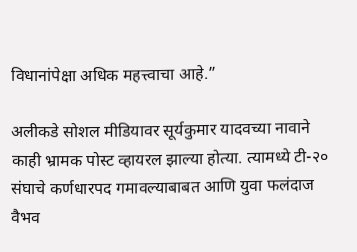विधानांपेक्षा अधिक महत्त्वाचा आहे.”

अलीकडे सोशल मीडियावर सूर्यकुमार यादवच्या नावाने काही भ्रामक पोस्ट व्हायरल झाल्या होत्या. त्यामध्ये टी-२० संघाचे कर्णधारपद गमावल्याबाबत आणि युवा फलंदाज वैभव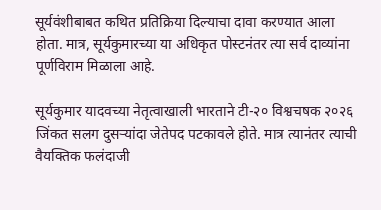सूर्यवंशीबाबत कथित प्रतिक्रिया दिल्याचा दावा करण्यात आला होता. मात्र, सूर्यकुमारच्या या अधिकृत पोस्टनंतर त्या सर्व दाव्यांना पूर्णविराम मिळाला आहे.

सूर्यकुमार यादवच्या नेतृत्वाखाली भारताने टी-२० विश्वचषक २०२६ जिंकत सलग दुसऱ्यांदा जेतेपद पटकावले होते. मात्र त्यानंतर त्याची वैयक्तिक फलंदाजी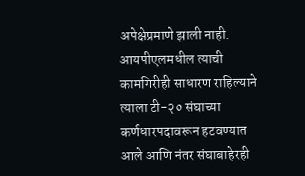अपेक्षेप्रमाणे झाली नाही. आयपीएलमधील त्याची कामगिरीही साधारण राहिल्याने त्याला टी-२० संघाच्या कर्णधारपदावरून हटवण्यात आले आणि नंतर संघाबाहेरही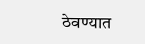ठेवण्यात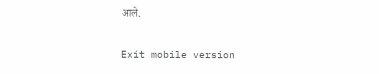आले.

Exit mobile version